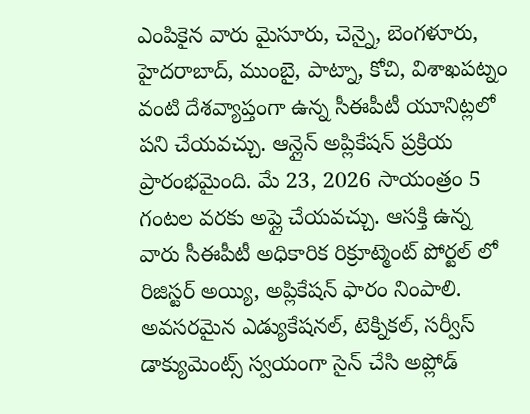ఎంపికైన వారు మైసూరు, చెన్నై, బెంగళూరు, హైదరాబాద్, ముంబై, పాట్నా, కోచి, విశాఖపట్నం వంటి దేశవ్యాప్తంగా ఉన్న సీఈపీటీ యూనిట్లలో పని చేయవచ్చు. ఆన్లైన్ అప్లికేషన్ ప్రక్రియ ప్రారంభమైంది. మే 23, 2026 సాయంత్రం 5 గంటల వరకు అప్లై చేయవచ్చు. ఆసక్తి ఉన్న వారు సీఈపీటీ అధికారిక రిక్రూట్మెంట్ పోర్టల్ లో రిజిస్టర్ అయ్యి, అప్లికేషన్ ఫారం నింపాలి. అవసరమైన ఎడ్యుకేషనల్, టెక్నికల్, సర్వీస్ డాక్యుమెంట్స్ స్వయంగా సైన్ చేసి అప్లోడ్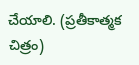చేయాలి. (ప్రతీకాత్మక చిత్రం)